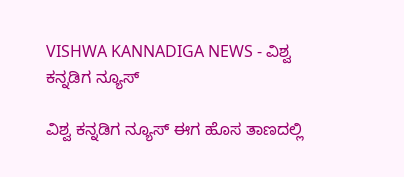VISHWA KANNADIGA NEWS - ವಿಶ್ವ ಕನ್ನಡಿಗ ನ್ಯೂಸ್

ವಿಶ್ವ ಕನ್ನಡಿಗ ನ್ಯೂಸ್ ಈಗ ಹೊಸ ತಾಣದಲ್ಲಿ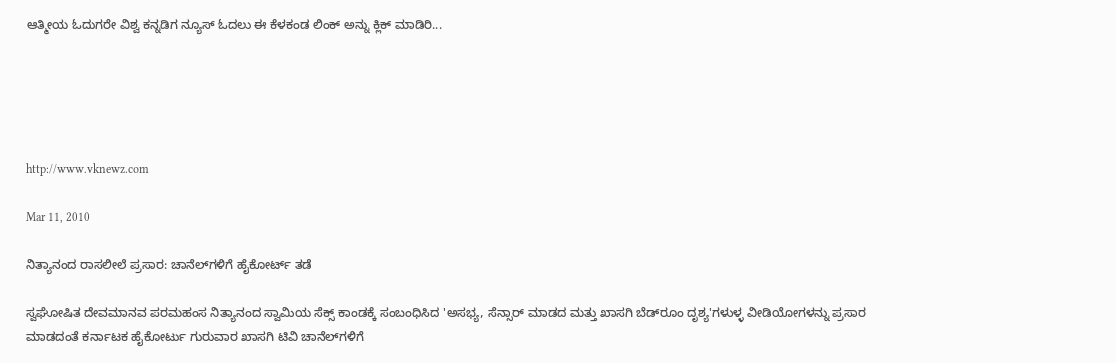ಆತ್ಮೀಯ ಓದುಗರೇ ವಿಶ್ವ ಕನ್ನಡಿಗ ನ್ಯೂಸ್ ಓದಲು ಈ ಕೆಳಕಂಡ ಲಿಂಕ್ ಅನ್ನು ಕ್ಲಿಕ್ ಮಾಡಿರಿ...





http://www.vknewz.com

Mar 11, 2010

ನಿತ್ಯಾನಂದ ರಾಸಲೀಲೆ ಪ್ರಸಾರ: ಚಾನೆಲ್‌ಗಳಿಗೆ ಹೈಕೋರ್ಟ್ ತಡೆ

ಸ್ವಘೋಷಿತ ದೇವಮಾನವ ಪರಮಹಂಸ ನಿತ್ಯಾನಂದ ಸ್ವಾಮಿಯ ಸೆಕ್ಸ್ ಕಾಂಡಕ್ಕೆ ಸಂಬಂಧಿಸಿದ 'ಅಸಭ್ಯ, ಸೆನ್ಸಾರ್ ಮಾಡದ ಮತ್ತು ಖಾಸಗಿ ಬೆಡ್‌ರೂಂ ದೃಶ್ಯ'ಗಳುಳ್ಳ ವೀಡಿಯೋಗಳನ್ನು ಪ್ರಸಾರ ಮಾಡದಂತೆ ಕರ್ನಾಟಕ ಹೈಕೋರ್ಟು ಗುರುವಾರ ಖಾಸಗಿ ಟಿವಿ ಚಾನೆಲ್‌ಗಳಿಗೆ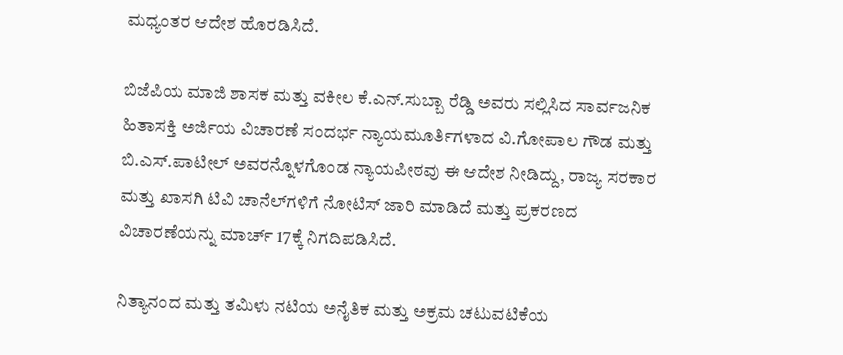ಮಧ್ಯಂತರ ಆದೇಶ ಹೊರಡಿಸಿದೆ.

ಬಿಜೆಪಿಯ ಮಾಜಿ ಶಾಸಕ ಮತ್ತು ವಕೀಲ ಕೆ.ಎನ್.ಸುಬ್ಬಾ ರೆಡ್ಡಿ ಅವರು ಸಲ್ಲಿಸಿದ ಸಾರ್ವಜನಿಕ ಹಿತಾಸಕ್ತಿ ಅರ್ಜಿಯ ವಿಚಾರಣೆ ಸಂದರ್ಭ ನ್ಯಾಯಮೂರ್ತಿಗಳಾದ ವಿ.ಗೋಪಾಲ ಗೌಡ ಮತ್ತು ಬಿ.ಎಸ್.ಪಾಟೀಲ್ ಅವರನ್ನೊಳಗೊಂಡ ನ್ಯಾಯಪೀಠವು ಈ ಆದೇಶ ನೀಡಿದ್ದು, ರಾಜ್ಯ ಸರಕಾರ ಮತ್ತು ಖಾಸಗಿ ಟಿವಿ ಚಾನೆಲ್‌ಗಳಿಗೆ ನೋಟಿಸ್ ಜಾರಿ ಮಾಡಿದೆ ಮತ್ತು ಪ್ರಕರಣದ ವಿಚಾರಣೆಯನ್ನು ಮಾರ್ಚ್ 17ಕ್ಕೆ ನಿಗದಿಪಡಿಸಿದೆ.

ನಿತ್ಯಾನಂದ ಮತ್ತು ತಮಿಳು ನಟಿಯ ಅನೈತಿಕ ಮತ್ತು ಅಕ್ರಮ ಚಟುವಟಿಕೆಯ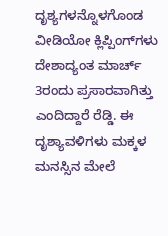ದೃಶ್ಯಗಳನ್ನೊಳಗೊಂಡ ವೀಡಿಯೋ ಕ್ಲಿಪ್ಪಿಂಗ್‌ಗಳು ದೇಶಾದ್ಯಂತ ಮಾರ್ಚ್ 3ರಂದು ಪ್ರಸಾರವಾಗಿತ್ತು ಎಂದಿದ್ದಾರೆ ರೆಡ್ಡಿ. ಈ ದೃಶ್ಯಾವಳಿಗಳು ಮಕ್ಕಳ ಮನಸ್ಸಿನ ಮೇಲೆ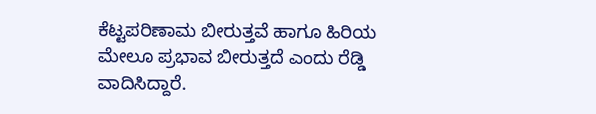ಕೆಟ್ಟಪರಿಣಾಮ ಬೀರುತ್ತವೆ ಹಾಗೂ ಹಿರಿಯ ಮೇಲೂ ಪ್ರಭಾವ ಬೀರುತ್ತದೆ ಎಂದು ರೆಡ್ಡಿ ವಾದಿಸಿದ್ದಾರೆ.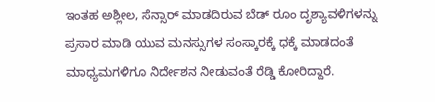ಇಂತಹ ಅಶ್ಲೀಲ, ಸೆನ್ಸಾರ್ ಮಾಡದಿರುವ ಬೆಡ್ ರೂಂ ದೃಶ್ಯಾವಳಿಗಳನ್ನು ಪ್ರಸಾರ ಮಾಡಿ ಯುವ ಮನಸ್ಸುಗಳ ಸಂಸ್ಕಾರಕ್ಕೆ ಧಕ್ಕೆ ಮಾಡದಂತೆ ಮಾಧ್ಯಮಗಳಿಗೂ ನಿರ್ದೇಶನ ನೀಡುವಂತೆ ರೆಡ್ಡಿ ಕೋರಿದ್ದಾರೆ.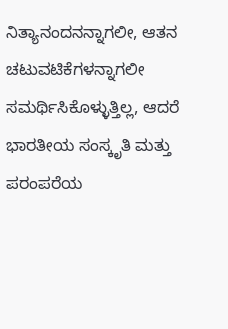ನಿತ್ಯಾನಂದನನ್ನಾಗಲೀ, ಆತನ ಚಟುವಟಿಕೆಗಳನ್ನಾಗಲೀ ಸಮರ್ಥಿಸಿಕೊಳ್ಳುತ್ತಿಲ್ಲ, ಆದರೆ ಭಾರತೀಯ ಸಂಸ್ಕೃತಿ ಮತ್ತು ಪರಂಪರೆಯ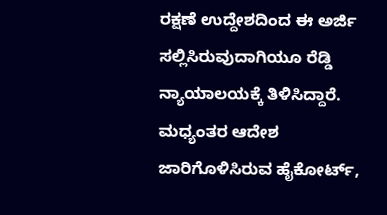ರಕ್ಷಣೆ ಉದ್ದೇಶದಿಂದ ಈ ಅರ್ಜಿ ಸಲ್ಲಿಸಿರುವುದಾಗಿಯೂ ರೆಡ್ಡಿ ನ್ಯಾಯಾಲಯಕ್ಕೆ ತಿಳಿಸಿದ್ದಾರೆ. ಮಧ್ಯಂತರ ಆದೇಶ ಜಾರಿಗೊಳಿಸಿರುವ ಹೈಕೋರ್ಟ್,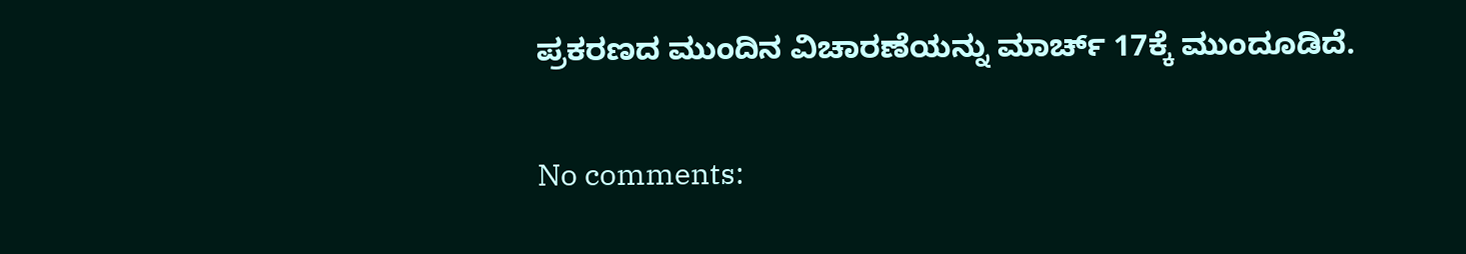ಪ್ರಕರಣದ ಮುಂದಿನ ವಿಚಾರಣೆಯನ್ನು ಮಾರ್ಚ್ 17ಕ್ಕೆ ಮುಂದೂಡಿದೆ.

No comments: